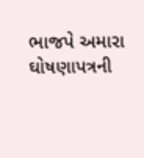ભાજપે અમારા ઘોષણાપત્રની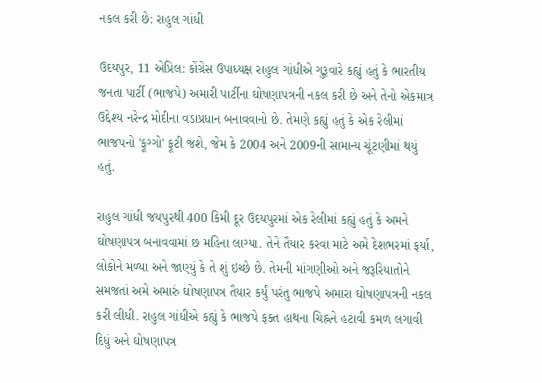નકલ કરી છે: રાહુલ ગાંધી

ઉદયપુર, 11 એપ્રિલ: કોંગ્રેસ ઉપાધ્યક્ષ રાહુલ ગાંધીએ ગુરૂવારે કહ્યું હતું કે ભારતીય જનતા પાર્ટી (ભાજપે) અમારી પાર્ટીના ઘોષણાપત્રની નકલ કરી છે અને તેનો એકમાત્ર ઉદ્દેશ્ય નરેન્દ્ર મોદીના વડાપ્રધાન બનાવવાનો છે. તેમણે કહ્યું હતું કે એક રેલીમાં ભાજપનો 'ફૂગ્ગો' ફૂટી જશે, જેમ કે 2004 અને 2009ની સામાન્ય ચૂંટણીમાં થયું હતું.

રાહુલ ગાંધી જયપુરથી 400 કિમી દૂર ઉદયપુરમાં એક રેલીમાં કહ્યું હતું કે અમને ઘોષણાપત્ર બનાવવામાં છ મહિના લાગ્યા. તેને તૈયાર કરવા માટે અમે દેશભરમાં ફર્યા, લોકોને મળ્યા અને જાણ્યું કે તે શું ઇચ્છે છે. તેમની માંગણીઓ અને જરૂરિયાતોને સમજતાં અમે અમારું ઘોષણાપત્ર તૈયાર કર્યું પરંતુ ભાજપે અમારા ઘોષણાપત્રની નકલ કરી લીધી. રાહુલ ગાંધીએ કહ્યું કે ભાજપે ફક્ત હાથના ચિહ્નને હટાવી કમળ લગાવી દિધું અને ઘોષણાપત્ર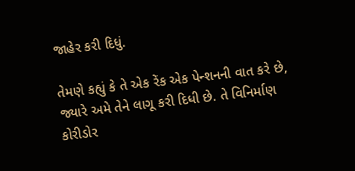જાહેર કરી દિધું.

તેમણે કહ્યું કે તે એક રેંક એક પેન્શનની વાત કરે છે, જ્યારે અમે તેને લાગૂ કરી દિધી છે. તે વિનિર્માણ કોરીડોર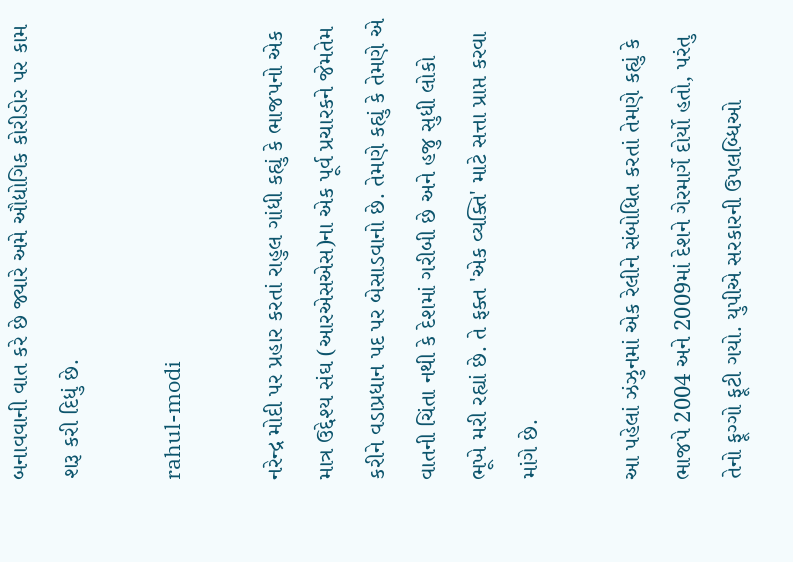બનાવવાની વાત કરે છે જ્યારે અમે ઔદ્યોગિક કોરીડોર પર કામ શરૂ કરી દિધું છે.

rahul-modi

નરેન્દ્ર મોદી પર પ્રહાર કરતાં રાહુલ ગાંધી કહ્યું કે ભાજપનો એક માત્ર ઉદ્દેશ્ય સંઘ (આરએસએસ)ના એક પૂર્વ પ્રચારકને જેમતેમ કરીને વડાપ્રધાન પદ પર બેસાડવાનો છે. તેમણે કહ્યું કે તેમણે એ વાતની ચિંતા નથી કે દેશમાં ગરીબી છે અને હજુ સુધી લોકો ભૂખે મરી રહ્યાં છે. તે ફક્ત 'એક વ્યક્તિ' માટે સત્તા પ્રાપ્ત કરવા માંગે છે.

આ પહેલાં ઝંઝુનમાં એક રેલીને સંબોધિત કરતાં તેમણે કહ્યું કે ભાજપે 2004 અને 2009માં દેશને ગેરમાર્ગે દોર્યો હતો, પરંતુ તેનો ફૂગ્ગો ફૂટી ગયો. યુપીએ સરકારની ઉપલબ્ધિઓ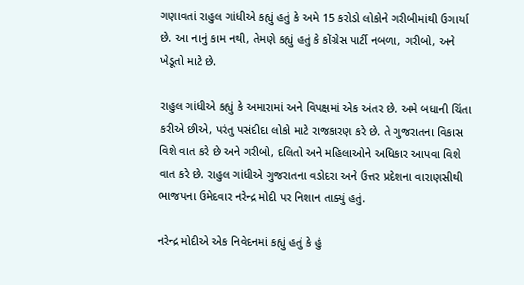ગણાવતાં રાહુલ ગાંધીએ કહ્યું હતું કે અમે 15 કરોડો લોકોને ગરીબીમાંથી ઉગાર્યા છે. આ નાનું કામ નથી, તેમણે કહ્યું હતું કે કોંગ્રેસ પાર્ટી નબળા, ગરીબો, અને ખેડૂતો માટે છે.

રાહુલ ગાંધીએ કહ્યું કે અમારામાં અને વિપક્ષમાં એક અંતર છે. અમે બધાની ચિંતા કરીએ છીએ, પરંતુ પસંદીદા લોકો માટે રાજકારણ કરે છે. તે ગુજરાતના વિકાસ વિશે વાત કરે છે અને ગરીબો, દલિતો અને મહિલાઓને અધિકાર આપવા વિશે વાત કરે છે. રાહુલ ગાંધીએ ગુજરાતના વડોદરા અને ઉત્તર પ્રદેશના વારાણસીથી ભાજપના ઉમેદવાર નરેન્દ્ર મોદી પર નિશાન તાક્યું હતું.

નરેન્દ્ર મોદીએ એક નિવેદનમાં કહ્યું હતું કે હું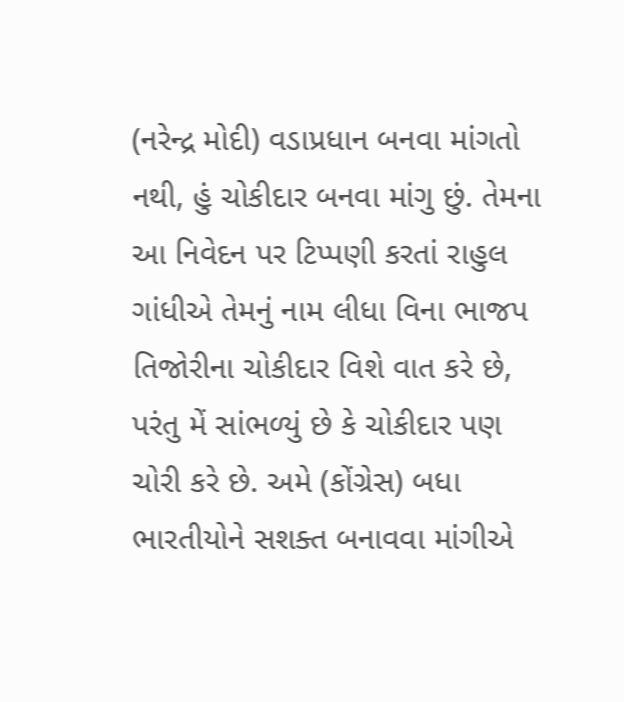(નરેન્દ્ર મોદી) વડાપ્રધાન બનવા માંગતો નથી, હું ચોકીદાર બનવા માંગુ છું. તેમના આ નિવેદન પર ટિપ્પણી કરતાં રાહુલ ગાંધીએ તેમનું નામ લીધા વિના ભાજપ તિજોરીના ચોકીદાર વિશે વાત કરે છે, પરંતુ મેં સાંભળ્યું છે કે ચોકીદાર પણ ચોરી કરે છે. અમે (કોંગ્રેસ) બધા ભારતીયોને સશક્ત બનાવવા માંગીએ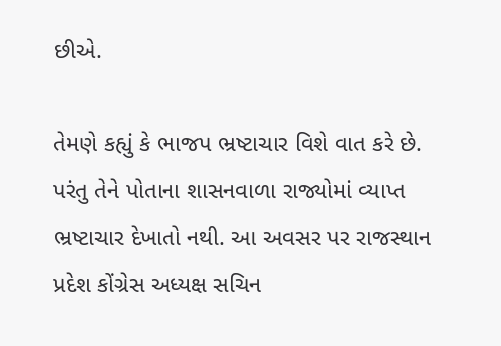છીએ.

તેમણે કહ્યું કે ભાજપ ભ્રષ્ટાચાર વિશે વાત કરે છે. પરંતુ તેને પોતાના શાસનવાળા રાજ્યોમાં વ્યાપ્ત ભ્રષ્ટાચાર દેખાતો નથી. આ અવસર પર રાજસ્થાન પ્રદેશ કોંગ્રેસ અધ્યક્ષ સચિન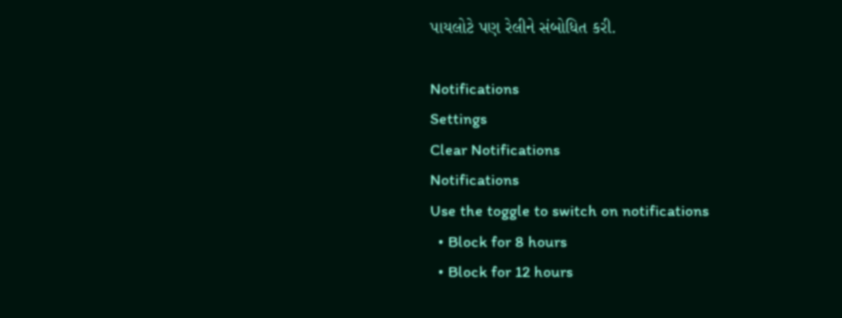પાયલોટે પણ રેલીને સંબોધિત કરી.

Notifications
Settings
Clear Notifications
Notifications
Use the toggle to switch on notifications
  • Block for 8 hours
  • Block for 12 hours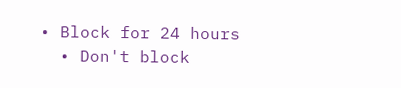• Block for 24 hours
  • Don't block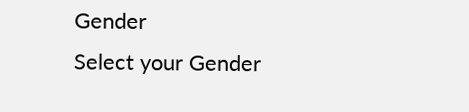Gender
Select your Gender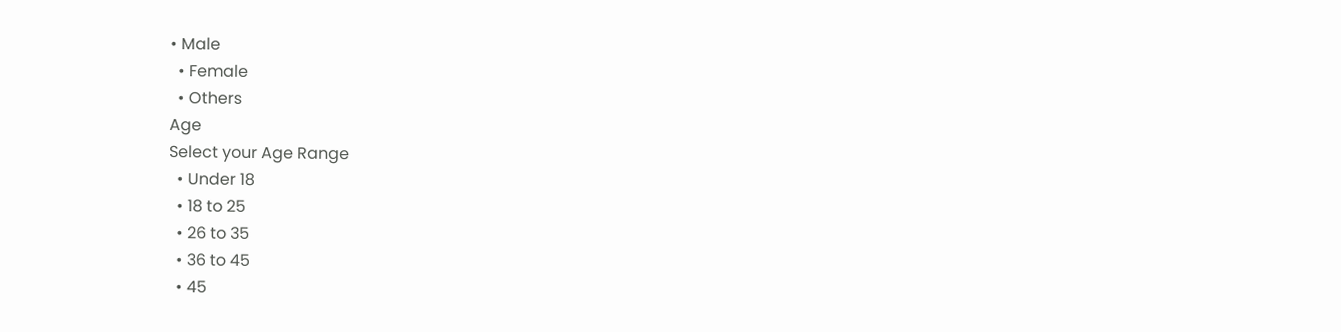• Male
  • Female
  • Others
Age
Select your Age Range
  • Under 18
  • 18 to 25
  • 26 to 35
  • 36 to 45
  • 45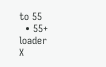to 55
  • 55+
loader
X